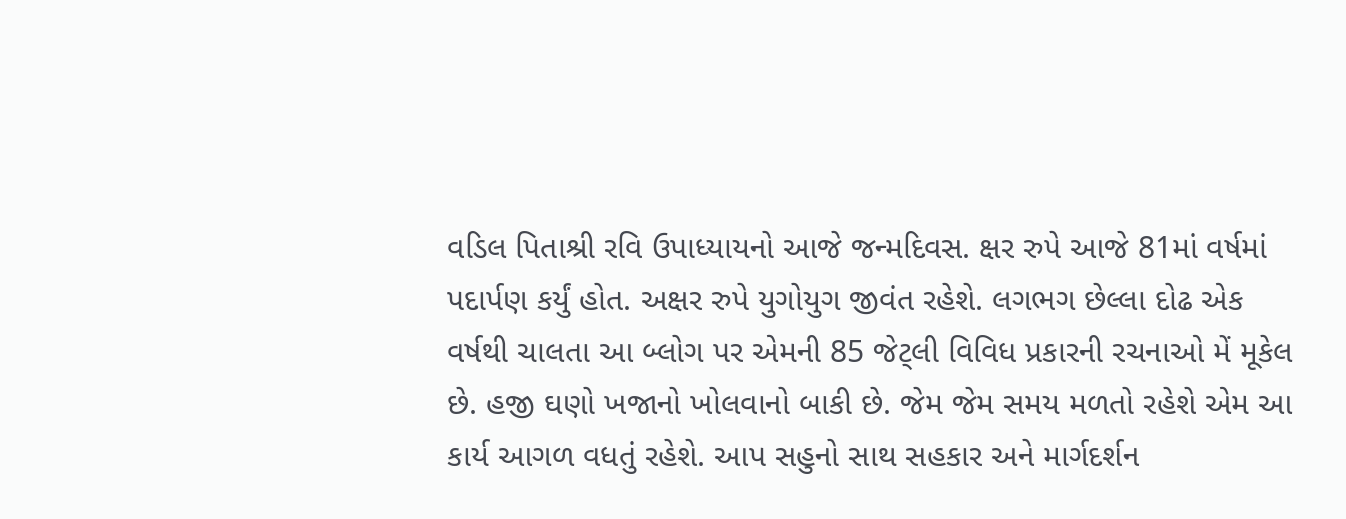વડિલ પિતાશ્રી રવિ ઉપાધ્યાયનો આજે જન્મદિવસ. ક્ષર રુપે આજે 81માં વર્ષમાં પદાર્પણ કર્યું હોત. અક્ષર રુપે યુગોયુગ જીવંત રહેશે. લગભગ છેલ્લા દોઢ એક વર્ષથી ચાલતા આ બ્લોગ પર એમની 85 જેટ્લી વિવિધ પ્રકારની રચનાઓ મેં મૂકેલ છે. હજી ઘણો ખજાનો ખોલવાનો બાકી છે. જેમ જેમ સમય મળતો રહેશે એમ આ કાર્ય આગળ વધતું રહેશે. આપ સહુનો સાથ સહકાર અને માર્ગદર્શન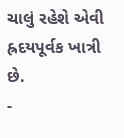ચાલું રહેશે એવી હ્રદયપૂર્વક ખાત્રી છે.
-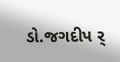ડો.જગદીપ ર્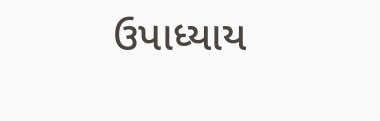ઉપાધ્યાય